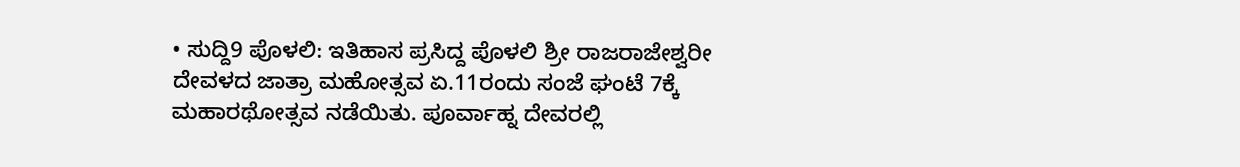• ಸುದ್ದಿ9 ಪೊಳಲಿ: ಇತಿಹಾಸ ಪ್ರಸಿದ್ದ ಪೊಳಲಿ ಶ್ರೀ ರಾಜರಾಜೇಶ್ವರೀ ದೇವಳದ ಜಾತ್ರಾ ಮಹೋತ್ಸವ ಏ.11ರಂದು ಸಂಜೆ ಘಂಟೆ 7ಕ್ಕೆ ಮಹಾರಥೋತ್ಸವ ನಡೆಯಿತು. ಪೂರ್ವಾಹ್ನ ದೇವರಲ್ಲಿ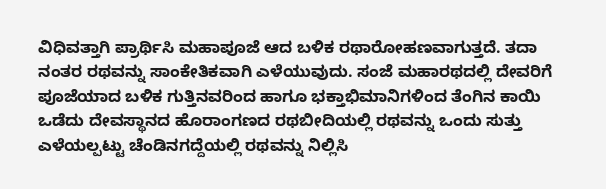ವಿಧಿವತ್ತಾಗಿ ಪ್ರಾರ್ಥಿಸಿ ಮಹಾಪೂಜೆ ಆದ ಬಳಿಕ ರಥಾರೋಹಣವಾಗುತ್ತದೆ. ತದಾ ನಂತರ ರಥವನ್ನು ಸಾಂಕೇತಿಕವಾಗಿ ಎಳೆಯುವುದು. ಸಂಜೆ ಮಹಾರಥದಲ್ಲಿ ದೇವರಿಗೆ ಪೂಜೆಯಾದ ಬಳಿಕ ಗುತ್ತಿನವರಿಂದ ಹಾಗೂ ಭಕ್ತಾಭಿಮಾನಿಗಳಿಂದ ತೆಂಗಿನ ಕಾಯಿ ಒಡೆದು ದೇವಸ್ಥಾನದ ಹೊರಾಂಗಣದ ರಥಬೀದಿಯಲ್ಲಿ ರಥವನ್ನು ಒಂದು ಸುತ್ತು ಎಳೆಯಲ್ಪಟ್ಟು ಚೆಂಡಿನಗದ್ದೆಯಲ್ಲಿ ರಥವನ್ನು ನಿಲ್ಲಿಸಿ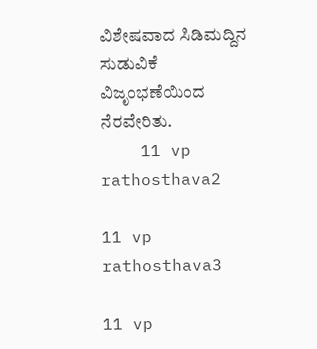ವಿಶೇಷವಾದ ಸಿಡಿಮದ್ದಿನ ಸುಡುವಿಕೆ ವಿಜೃಂಭಣೆಯಿಂದ ನೆರವೇರಿತು.
    11 vp rathosthava2

11 vp rathosthava3

11 vp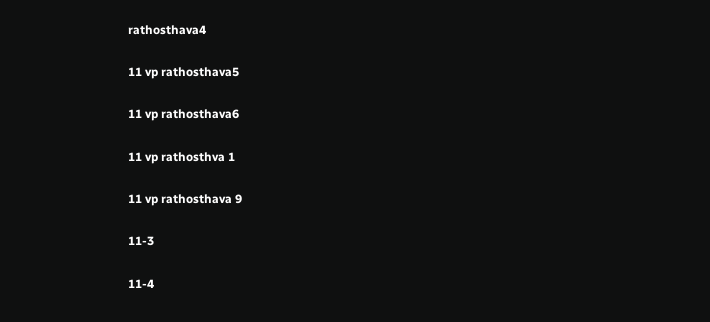rathosthava4

11 vp rathosthava5

11 vp rathosthava6

11 vp rathosthva 1

11 vp rathosthava 9

11-3

11-4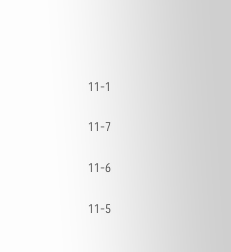11-1

11-7

11-6

11-5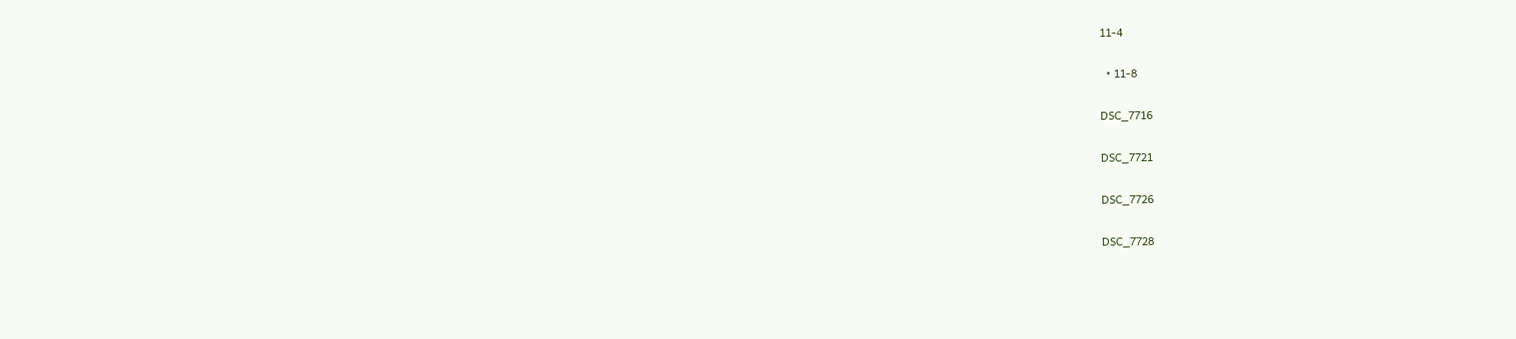11-4

  • 11-8

DSC_7716

DSC_7721

DSC_7726

DSC_7728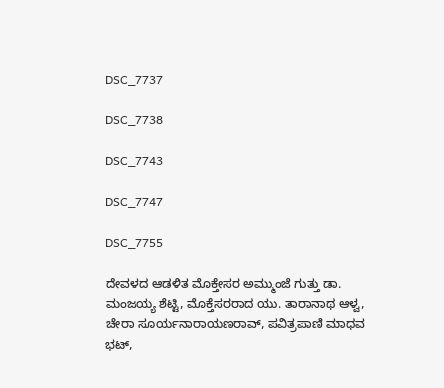DSC_7737

DSC_7738

DSC_7743

DSC_7747

DSC_7755

ದೇವಳದ ಆಡಳಿತ ಮೊಕ್ತೇಸರ ಅಮ್ಮುಂಜೆ ಗುತ್ತು ಡಾ. ಮಂಜಯ್ಯ ಶೆಟ್ಟಿ, ಮೊಕ್ತೆಸರರಾದ ಯು. ತಾರಾನಾಥ ಆಳ್ವ, ಚೇರಾ ಸೂರ್ಯನಾರಾಯಣರಾವ್, ಪವಿತ್ರಪಾಣಿ ಮಾಧವ ಭಟ್,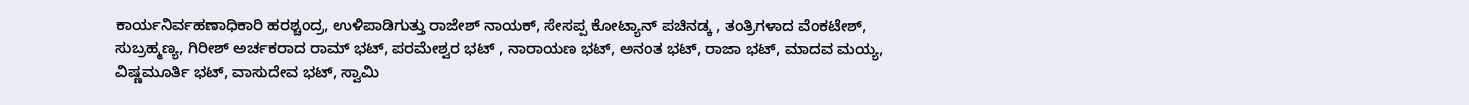ಕಾರ್ಯನಿರ್ವಹಣಾಧಿಕಾರಿ ಹರಶ್ಚಂದ್ರ, ಉಳಿಪಾಡಿಗುತ್ತು ರಾಜೇಶ್ ನಾಯಕ್, ಸೇಸಪ್ಪ ಕೋಟ್ಯಾನ್ ಪಚಿನಡ್ಕ , ತಂತ್ರಿಗಳಾದ ವೆಂಕಟೇಶ್, ಸುಬ್ರಹ್ಮಣ್ಯ, ಗಿರೀಶ್ ಅರ್ಚಕರಾದ ರಾಮ್ ಭಟ್, ಪರಮೇಶ್ವರ ಭಟ್ , ನಾರಾಯಣ ಭಟ್, ಅನಂತ ಭಟ್, ರಾಜಾ ಭಟ್, ಮಾದವ ಮಯ್ಯ, ವಿಷ್ಣಮೂರ್ತಿ ಭಟ್, ವಾಸುದೇವ ಭಟ್, ಸ್ವಾಮಿ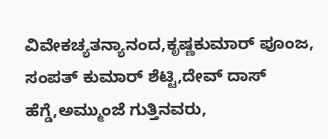ವಿವೇಕಚ್ಯತನ್ಯಾನಂದ,ಕೃಷ್ಣಕುಮಾರ್ ಪೂಂಜ, ಸಂಪತ್ ಕುಮಾರ್ ಶೆಟ್ಟಿ,ದೇವ್ ದಾಸ್ ಹೆಗ್ಡೆ,ಅಮ್ಮುಂಜೆ ಗುತ್ತಿನವರು,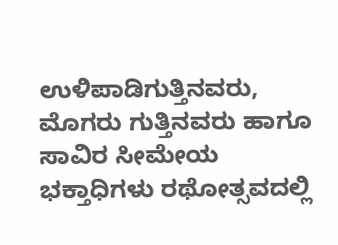ಉಳಿಪಾಡಿಗುತ್ತಿನವರು, ಮೊಗರು ಗುತ್ತಿನವರು ಹಾಗೂ ಸಾವಿರ ಸೀಮೇಯ ಭಕ್ತಾಧಿಗಳು ರಥೋತ್ಸವದಲ್ಲಿ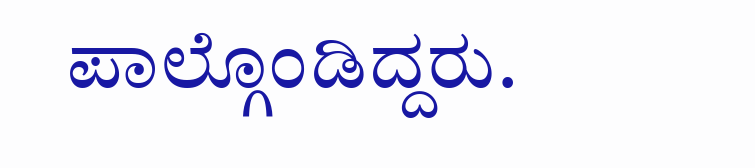ಪಾಲ್ಗೊಂಡಿದ್ದರು.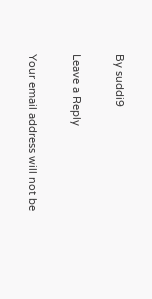By suddi9

Leave a Reply

Your email address will not be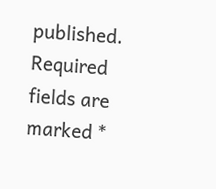published. Required fields are marked *